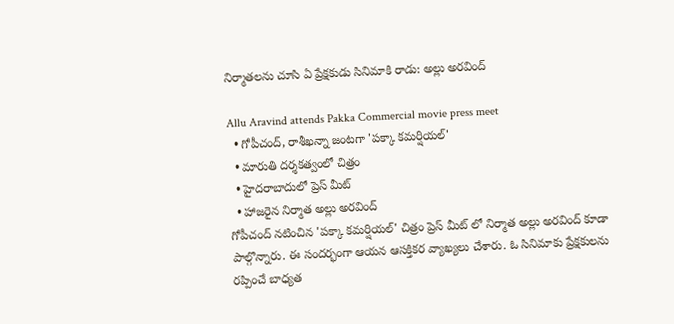నిర్మాతలను చూసి ఏ ప్రేక్షకుడు సినిమాకి రాడు: అల్లు అరవింద్

Allu Aravind attends Pakka Commercial movie press meet
  • గోపీచంద్, రాశీఖన్నా జంటగా 'పక్కా కమర్షియల్'
  • మారుతి దర్శకత్వంలో చిత్రం
  • హైదరాబాదులో ప్రెస్ మీట్
  • హాజరైన నిర్మాత అల్లు అరవింద్
గోపీచంద్ నటించిన 'పక్కా కమర్షియల్' చిత్రం ప్రెస్ మీట్ లో నిర్మాత అల్లు అరవింద్ కూడా పాల్గొన్నారు. ఈ సందర్భంగా ఆయన ఆసక్తికర వ్యాఖ్యలు చేశారు. ఓ సినిమాకు ప్రేక్షకులను రప్పించే బాధ్యత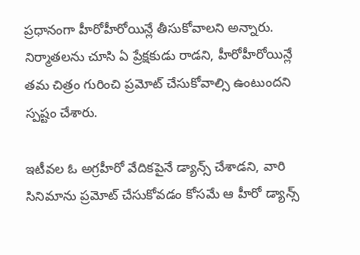ప్రధానంగా హీరోహీరోయిన్లే తీసుకోవాలని అన్నారు. నిర్మాతలను చూసి ఏ ప్రేక్షకుడు రాడని, హీరోహీరోయిన్లే తమ చిత్రం గురించి ప్రమోట్ చేసుకోవాల్సి ఉంటుందని స్పష్టం చేశారు.

ఇటీవల ఓ అగ్రహీరో వేదికపైనే డ్యాన్స్ చేశాడని, వారి సినిమాను ప్రమోట్ చేసుకోవడం కోసమే ఆ హీరో డ్యాన్స్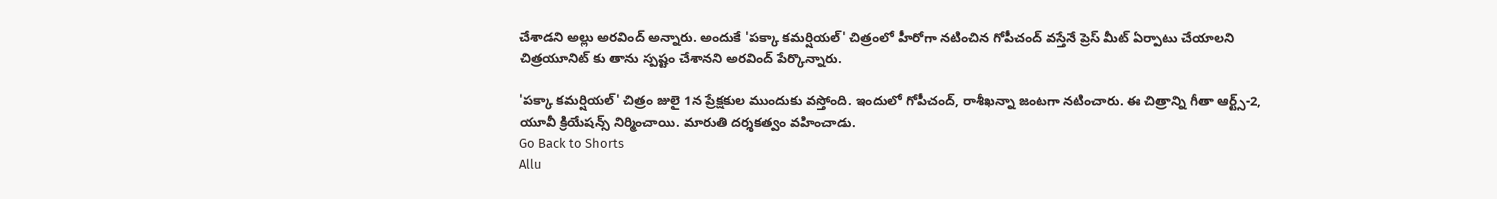చేశాడని అల్లు అరవింద్ అన్నారు. అందుకే 'పక్కా కమర్షియల్' చిత్రంలో హీరోగా నటించిన గోపీచంద్ వస్తేనే ప్రెస్ మీట్ ఏర్పాటు చేయాలని చిత్రయూనిట్ కు తాను స్పష్టం చేశానని అరవింద్ పేర్కొన్నారు.

'పక్కా కమర్షియల్' చిత్రం జులై 1న ప్రేక్షకుల ముందుకు వస్తోంది. ఇందులో గోపీచంద్, రాశీఖన్నా జంటగా నటించారు. ఈ చిత్రాన్ని గీతా ఆర్ట్స్-2, యూవీ క్రియేషన్స్ నిర్మించాయి. మారుతి దర్శకత్వం వహించాడు.
Go Back to Shorts
Allu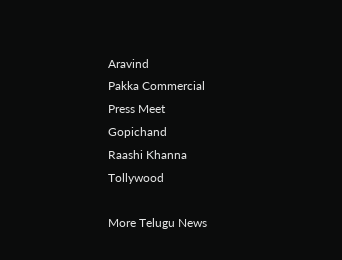Aravind
Pakka Commercial
Press Meet
Gopichand
Raashi Khanna
Tollywood

More Telugu News